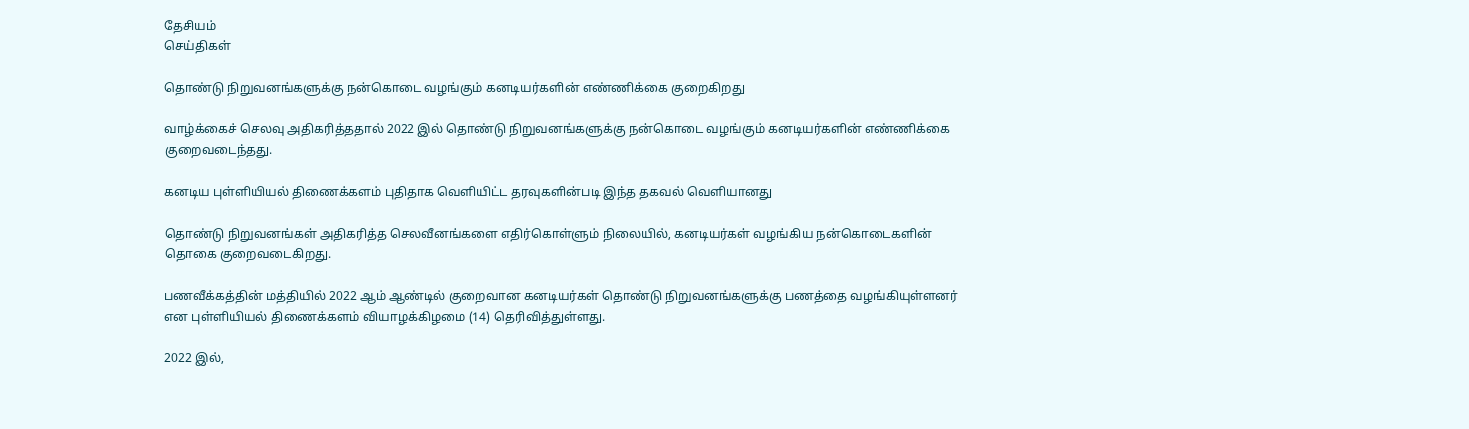தேசியம்
செய்திகள்

தொண்டு நிறுவனங்களுக்கு நன்கொடை வழங்கும் கனடியர்களின் எண்ணிக்கை குறைகிறது

வாழ்க்கைச் செலவு அதிகரித்ததால் 2022 இல் தொண்டு நிறுவனங்களுக்கு நன்கொடை வழங்கும் கனடியர்களின் எண்ணிக்கை குறைவடைந்தது.

கனடிய புள்ளியியல் திணைக்களம் புதிதாக வெளியிட்ட தரவுகளின்படி இந்த தகவல் வெளியானது

தொண்டு நிறுவனங்கள் அதிகரித்த செலவீனங்களை எதிர்கொள்ளும் நிலையில், கனடியர்கள் வழங்கிய நன்கொடைகளின் தொகை குறைவடைகிறது.

பணவீக்கத்தின் மத்தியில் 2022 ஆம் ஆண்டில் குறைவான கனடியர்கள் தொண்டு நிறுவனங்களுக்கு பணத்தை வழங்கியுள்ளனர் என புள்ளியியல் திணைக்களம் வியாழக்கிழமை (14) தெரிவித்துள்ளது.

2022 இல்,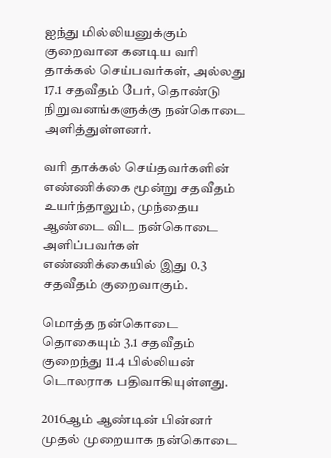ஐந்து மில்லியனுக்கும் குறைவான கனடிய வரி தாக்கல் செய்பவர்கள், அல்லது 17.1 சதவீதம் பேர், தொண்டு நிறுவனங்களுக்கு நன்கொடை அளித்துள்ளனர்.

வரி தாக்கல் செய்தவர்களின் எண்ணிக்கை மூன்று சதவீதம் உயர்ந்தாலும், முந்தைய ஆண்டை விட நன்கொடை அளிப்பவர்கள் எண்ணிக்கையில் இது 0.3 சதவீதம் குறைவாகும்.

மொத்த நன்கொடை தொகையும் 3.1 சதவீதம் குறைந்து 11.4 பில்லியன் டொலராக பதிவாகியுள்ளது.

2016ஆம் ஆண்டின் பின்னர் முதல் முறையாக நன்கொடை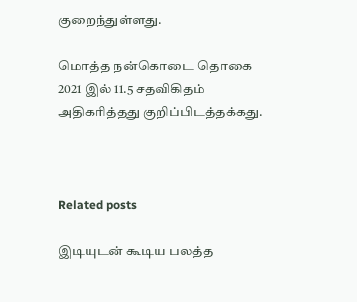குறைந்துள்ளது.

மொத்த நன்கொடை தொகை 2021 இல் 11.5 சதவிகிதம் அதிகரித்தது குறிப்பிடத்தக்கது.



Related posts

இடியுடன் கூடிய பலத்த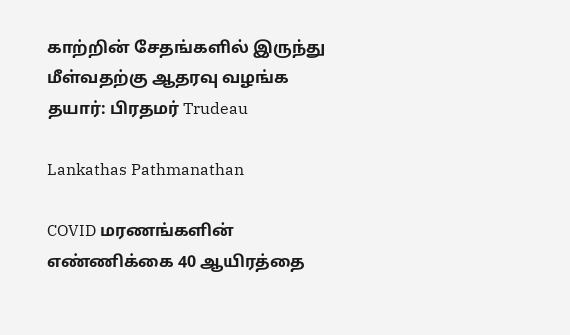காற்றின் சேதங்களில் இருந்து மீள்வதற்கு ஆதரவு வழங்க தயார்: பிரதமர் Trudeau

Lankathas Pathmanathan

COVID மரணங்களின் எண்ணிக்கை 40 ஆயிரத்தை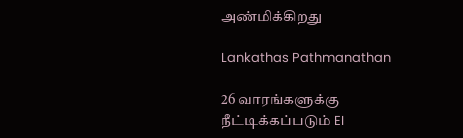அண்மிக்கிறது

Lankathas Pathmanathan

26 வாரங்களுக்கு நீட்டிக்கப்படும் EI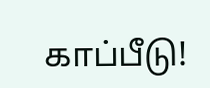காப்பீடு!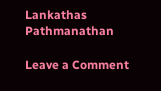Lankathas Pathmanathan

Leave a Comment